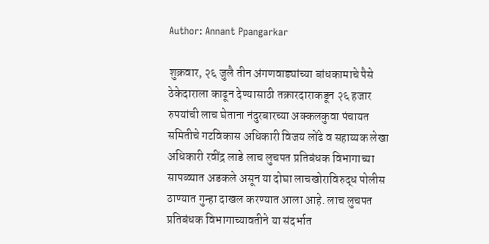Author: Annant Ppangarkar

शुक्रवार, २६ जुलै तीन अंगणवाड्यांच्या बांधकामाचे पैसे ठेकेदाराला काढून देण्यासाठी तक्रारदाराकडून २६ हजार रुपयांची लाच घेताना नंदुरबारच्या अक्कलकुवा पंचायत समितीचे गटविकास अधिकारी विजय लोंढे व सहाय्यक लेखा अधिकारी रवींद्र लाडे लाच लुचपत प्रतिबंधक विभागाच्या सापळ्यात अडकले असून या दोघा लाचखोराविरुद्ध पोलीस ठाण्यात गुन्हा दाखल करण्यात आला आहे. लाच लुचपत प्रतिबंधक विभागाच्यावतीने या संदर्भात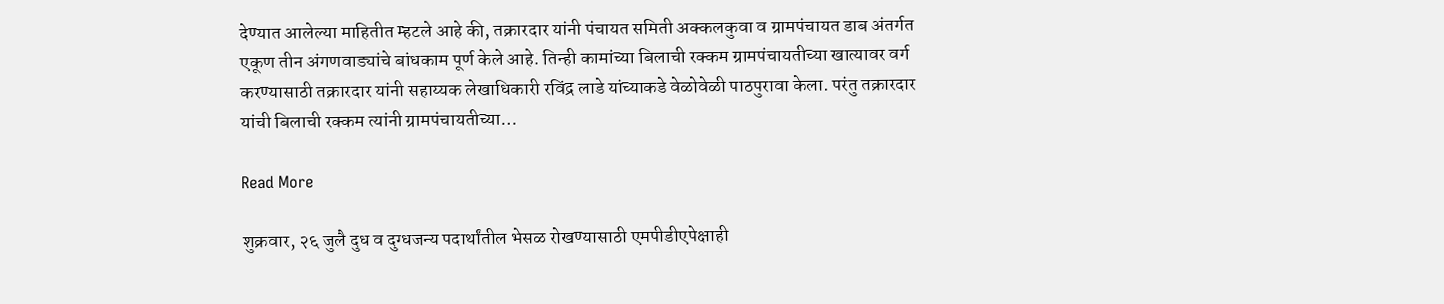देण्यात आलेल्या माहितीत म्हटले आहे की, तक्रारदार यांनी पंचायत समिती अक्कलकुवा व ग्रामपंचायत डाब अंतर्गत एकूण तीन अंगणवाड्यांचे बांधकाम पूर्ण केले आहे. तिन्ही कामांच्या बिलाची रक्कम ग्रामपंचायतीच्या खात्यावर वर्ग करण्यासाठी तक्रारदार यांनी सहाय्यक लेखाधिकारी रविंद्र लाडे यांच्याकडे वेळोवेळी पाठपुरावा केला. परंतु तक्रारदार यांची बिलाची रक्कम त्यांनी ग्रामपंचायतीच्या…

Read More

शुक्रवार, २६ जुलै दुध व दुग्धजन्य पदार्थांतील भेसळ रोखण्यासाठी एमपीडीएपेक्षाही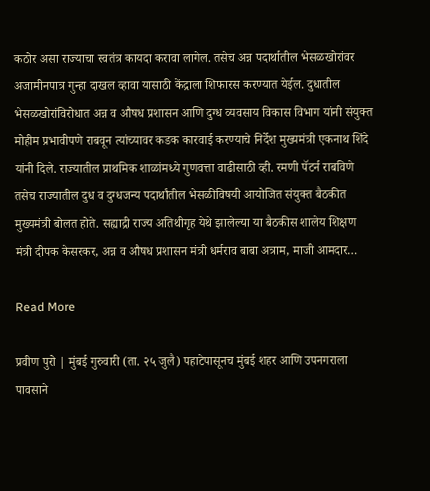कठोर असा राज्याचा स्वतंत्र कायदा करावा लागेल. तसेच अन्न पदार्थातील भेसळखोरांवर अजामीनपात्र गुन्हा दाखल व्हावा यासाठी केंद्राला शिफारस करण्यात येईल. दुधातील भेसळखोरांविरोधात अन्न व औषध प्रशासन आणि दुग्ध व्यवसाय विकास विभाग यांनी संयुक्त मोहीम प्रभावीपणे राबवून त्यांच्यावर कडक कारवाई करण्याचे निर्देश मुख्यमंत्री एकनाथ शिंदे यांनी दिले. राज्यातील प्राथमिक शाळांमध्ये गुणवत्ता वाढीसाठी व्ही. रमणी पॅटर्न राबविणे तसेच राज्यातील दुध व दुग्धजन्य पदार्थांतील भेसळीविषयी आयोजित संयुक्त बैठकीत मुख्यमंत्री बोलत होते. सह्याद्री राज्य अतिथीगृह येथे झालेल्या या बैठकीस शालेय शिक्षण मंत्री दीपक केसरकर, अन्न व औषध प्रशासन मंत्री धर्मराव बाबा अत्राम, माजी आमदार…

Read More

प्रवीण पुरो | मुंबई गुरुवारी (ता. २५ जुलै) पहाटेपासूनच मुंबई शहर आणि उपनगराला पावसाने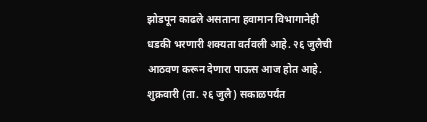झोडपून काढले असताना हवामान विभागानेही धडकी भरणारी शक्यता वर्तवली आहे. २६ जुलैची आठवण करून देणारा पाऊस आज होत आहे. शुक्रवारी (ता. २६ जुलै) सकाळपर्यंत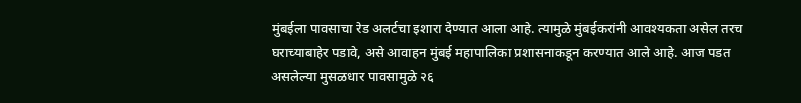मुंबईला पावसाचा रेड अलर्टचा इशारा देण्यात आला आहे. त्यामुळे मुंबईकरांनी आवश्यकता असेल तरच घराच्याबाहेर पडावे, असे आवाहन मुंबई महापालिका प्रशासनाकडून करण्यात आले आहे. आज पडत असलेल्या मुसळधार पावसामुळे २६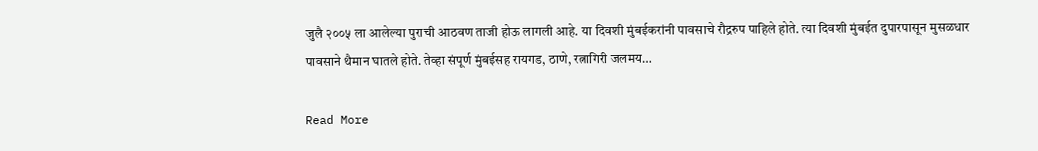जुलै २००५ ला आलेल्या पुराची आठवण ताजी होऊ लागली आहे. या दिवशी मुंबईकरांनी पावसाचे रौद्ररुप पाहिले होते. त्या दिवशी मुंबईत दुपारपासून मुसळधार पावसाने थैमान घातले होते. तेव्हा संपूर्ण मुंबईसह रायगड, ठाणे, रत्नागिरी जलमय…

Read More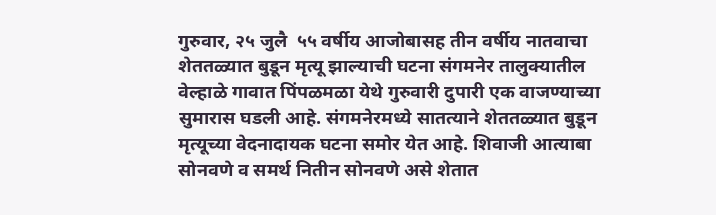गुरुवार, २५ जुलै  ५५ वर्षीय आजोबासह तीन वर्षीय नातवाचा शेततळ्यात बुडून मृत्यू झाल्याची घटना संगमनेर तालुक्यातील वेल्हाळे गावात पिंपळमळा येथे गुरुवारी दुपारी एक वाजण्याच्या सुमारास घडली आहे. संगमनेरमध्ये सातत्याने शेततळ्यात बुडून मृत्यूच्या वेदनादायक घटना समोर येत आहे. शिवाजी आत्याबा सोनवणे व समर्थ नितीन सोनवणे असे शेतात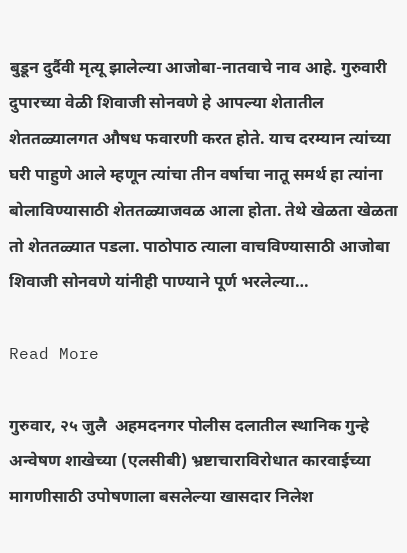बुडून दुर्दैवी मृत्यू झालेल्या आजोबा-नातवाचे नाव आहे. गुरुवारी दुपारच्या वेळी शिवाजी सोनवणे हे आपल्या शेतातील शेततळ्यालगत औषध फवारणी करत होते. याच दरम्यान त्यांच्या घरी पाहुणे आले म्हणून त्यांचा तीन वर्षाचा नातू समर्थ हा त्यांना बोलाविण्यासाठी शेततळ्याजवळ आला होता. तेथे खेळता खेळता तो शेततळ्यात पडला. पाठोपाठ त्याला वाचविण्यासाठी आजोबा शिवाजी सोनवणे यांनीही पाण्याने पूर्ण भरलेल्या…

Read More

गुरुवार, २५ जुलै  अहमदनगर पोलीस दलातील स्थानिक गुन्हे अन्वेषण शाखेच्या (एलसीबी) भ्रष्टाचाराविरोधात कारवाईच्या मागणीसाठी उपोषणाला बसलेल्या खासदार निलेश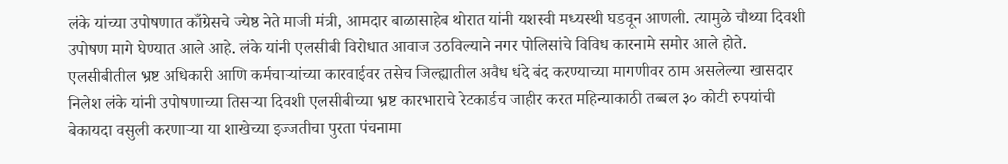लंके यांच्या उपोषणात काँग्रेसचे ज्येष्ठ नेते माजी मंत्री, आमदार बाळासाहेब थोरात यांनी यशस्वी मध्यस्थी घडवून आणली. त्यामुळे चौथ्या दिवशी उपोषण मागे घेण्यात आले आहे. लंके यांनी एलसीबी विरोधात आवाज उठविल्याने नगर पोलिसांचे विविध कारनामे समोर आले होते. एलसीबीतील भ्रष्ट अधिकारी आणि कर्मचाऱ्यांच्या कारवाईवर तसेच जिल्ह्यातील अवैध धंदे बंद करण्याच्या मागणीवर ठाम असलेल्या खासदार निलेश लंके यांनी उपोषणाच्या तिसऱ्या दिवशी एलसीबीच्या भ्रष्ट कारभाराचे रेटकार्डच जाहीर करत महिन्याकाठी तब्बल ३० कोटी रुपयांची बेकायदा वसुली करणाऱ्या या शाखेच्या इज्जतीचा पुरता पंचनामा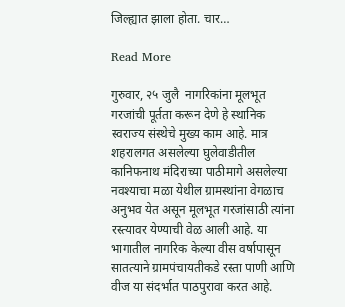जिल्ह्यात झाला होता. चार…

Read More

गुरुवार, २५ जुलै  नागरिकांना मूलभूत गरजांची पूर्तता करून देणे हे स्थानिक स्वराज्य संस्थेचे मुख्य काम आहे. मात्र शहरालगत असलेल्या घुलेवाडीतील कानिफनाथ मंदिराच्या पाठीमागे असलेल्या नवश्याचा मळा येथील ग्रामस्थांना वेगळाच अनुभव येत असून मूलभूत गरजांसाठी त्यांना रस्त्यावर येण्याची वेळ आली आहे. या भागातील नागरिक केल्या वीस वर्षापासून सातत्याने ग्रामपंचायतीकडे रस्ता पाणी आणि वीज या संदर्भात पाठपुरावा करत आहे.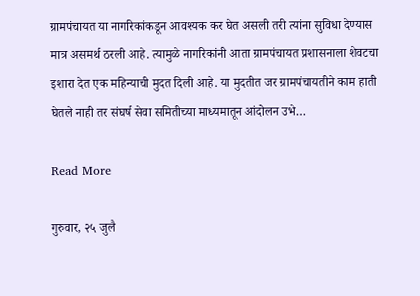ग्रामपंचायत या नागरिकांकडून आवश्यक कर घेत असली तरी त्यांना सुविधा देण्यास मात्र असमर्थ ठरली आहे. त्यामुळे नागरिकांनी आता ग्रामपंचायत प्रशासनाला शेवटचा इशारा देत एक महिन्याची मुदत दिली आहे. या मुदतीत जर ग्रामपंचायतीने काम हाती घेतले नाही तर संघर्ष सेवा समितीच्या माध्यमातून आंदोलन उभे…

Read More

गुरुवार, २५ जुलै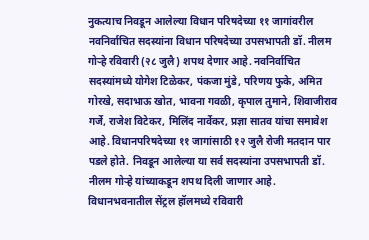नुकत्याच निवडून आलेल्या विधान परिषदेच्या ११ जागांवरील नवनिर्वाचित सदस्यांना विधान परिषदेच्या उपसभापती डॉ. नीलम गोऱ्हे रविवारी (२८ जुलै) शपथ देणार आहे. नवनिर्वाचित सदस्यांमध्ये योगेश टिळेकर, पंकजा मुंडे, परिणय फुके, अमित गोरखे, सदाभाऊ खोत, भावना गवळी, कृपाल तुमाने, शिवाजीराव गर्जे, राजेश विटेकर, मिलिंद नार्वेकर, प्रज्ञा सातव यांचा समावेश आहे. विधानपरिषदेच्या ११ जागांसाठी १२ जुलै रोजी मतदान पार पडले होते. निवडून आलेल्या या सर्व सदस्यांना उपसभापती डॉ. नीलम गोऱ्हे यांच्याकडून शपथ दिली जाणार आहे. विधानभवनातील सेंट्रल हॉलमध्ये रविवारी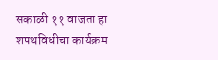सकाळी ११ वाजता हा शपथविधीचा कार्यक्रम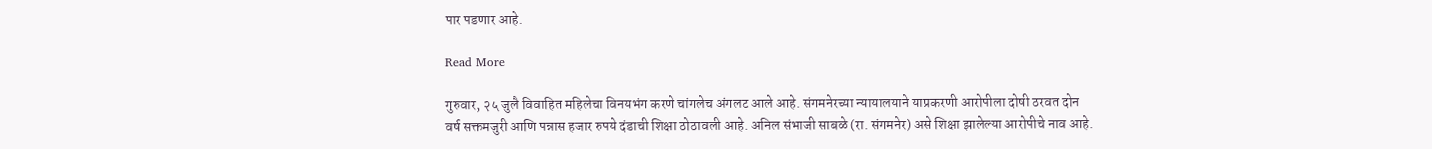पार पडणार आहे.

Read More

गुरुवार, २५ जुलै विवाहित महिलेचा विनयभंग करणे चांगलेच अंगलट आले आहे. संगमनेरच्या न्यायालयाने याप्रकरणी आरोपीला दोषी ठरवत दोन वर्ष सक्तमजुरी आणि पन्नास हजार रुपये दंडाची शिक्षा ठोठावली आहे. अनिल संभाजी साबळे (रा. संगमनेर) असे शिक्षा झालेल्या आरोपीचे नाव आहे.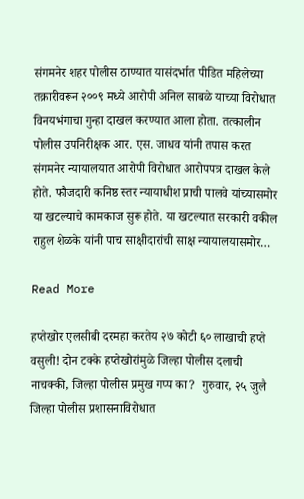संगमनेर शहर पोलीस ठाण्यात यासंदर्भात पीडित महिलेच्या तक्रारीवरून २००९ मध्ये आरोपी अनिल साबळे याच्या विरोधात विनयभंगाचा गुन्हा दाखल करण्यात आला होता. तत्कालीन पोलीस उपनिरीक्षक आर. एस. जाधव यांनी तपास करत संगमनेर न्यायालयात आरोपी विरोधात आरोपपत्र दाखल केले होते. फौजदारी कनिष्ठ स्तर न्यायाधीश प्राची पालवे यांच्यासमोर या खटल्याचे कामकाज सुरू होते. या खटल्यात सरकारी वकील राहुल शेळके यांनी पाच साक्षीदारांची साक्ष न्यायालयासमोर…

Read More

हप्तेखोर एलसीबी दरमहा करतेय २७ कोटी ६० लाखाची हप्ते वसुली! दोन टक्के हप्तेखोरांमुळे जिल्हा पोलीस दलाची नाचक्की, जिल्हा पोलीस प्रमुख गप्प का?  गुरुवार, २५ जुलै  जिल्हा पोलीस प्रशासनाविरोधात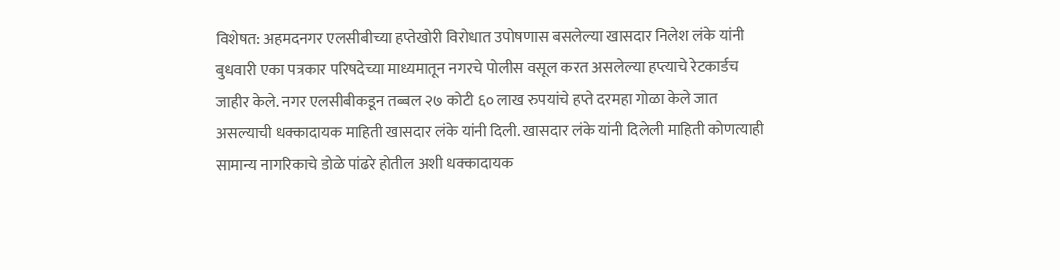विशेषत: अहमदनगर एलसीबीच्या हप्तेखोरी विरोधात उपोषणास बसलेल्या खासदार निलेश लंके यांनी बुधवारी एका पत्रकार परिषदेच्या माध्यमातून नगरचे पोलीस वसूल करत असलेल्या हप्त्याचे रेटकार्डच जाहीर केले. नगर एलसीबीकडून तब्बल २७ कोटी ६० लाख रुपयांचे हप्ते दरमहा गोळा केले जात असल्याची धक्कादायक माहिती खासदार लंके यांनी दिली. खासदार लंके यांनी दिलेली माहिती कोणत्याही सामान्य नागरिकाचे डोळे पांढरे होतील अशी धक्कादायक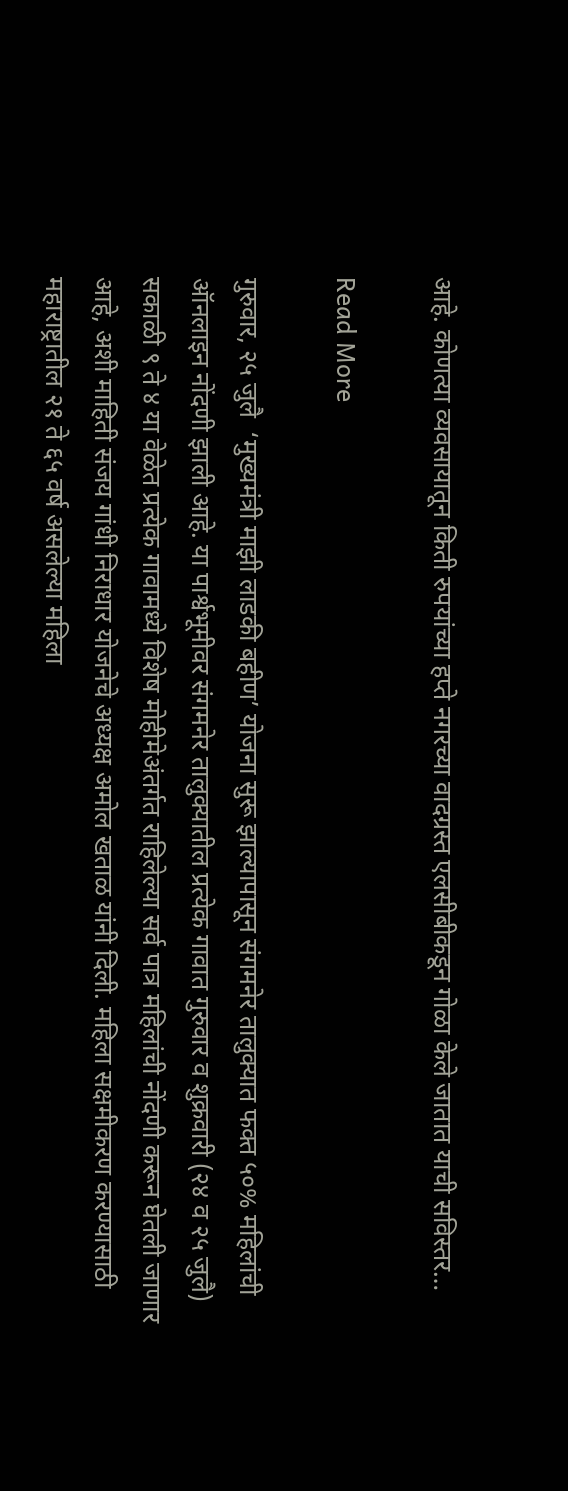आहे. कोणत्या व्यवसायातून किती रुपयांच्या हप्ते नगरच्या वादग्रस्त एलसीबीकडून गोळा केले जातात याची सविस्तर…

Read More

गुरुवार, २५ जुलै  ‘मुख्यमंत्री माझी लाडकी बहीण’ योजना सुरू झाल्यापासून संगमनेर तालुक्यात फक्त ५०% महिलांची ऑनलाइन नोंदणी झाली आहे. या पार्श्वभूमीवर संगमनेर तालुक्यातील प्रत्येक गावात गुरुवार व शुक्रवारी (२४ व २५ जुलै) सकाळी ९ ते ४ या वेळेत प्रत्येक गावामध्ये विशेष मोहीमेअंतर्गत राहिलेल्या सर्व पात्र महिलांची नोंदणी करून घेतली जाणार आहे, अशी माहिती संजय गांधी निराधार योजनेचे अध्यक्ष अमोल खताळ यांनी दिली. महिला सक्षमीकरण करण्यासाठी महाराष्ट्रातील २१ ते ६५ वर्ष असलेल्या महिला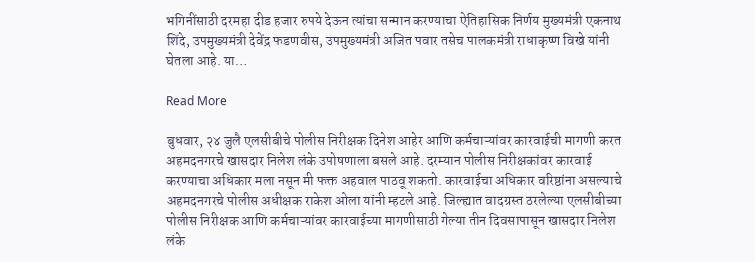भगिनींसाठी दरमहा दीड हजार रुपये देऊन त्यांचा सन्मान करण्याचा ऐतिहासिक निर्णय मुख्यमंत्री एकनाथ शिंदे, उपमुख्यमंत्री देवेंद्र फडणवीस, उपमुख्यमंत्री अजित पवार तसेच पालकमंत्री राधाकृष्ण विखे यांनी घेतला आहे. या…

Read More

बुधवार, २४ जुलै एलसीबीचे पोलीस निरीक्षक दिनेश आहेर आणि कर्मचाऱ्यांवर कारवाईची मागणी करत अहमदनगरचे खासदार निलेश लंके उपोषणाला बसले आहे. दरम्यान पोलीस निरीक्षकांवर कारवाई करण्याचा अधिकार मला नसून मी फक्त अहवाल पाठवू शकतो. कारवाईचा अधिकार वरिष्ठांना असल्याचे अहमदनगरचे पोलीस अधीक्षक राकेश ओला यांनी म्हटले आहे. जिल्ह्यात वादग्रस्त ठरलेल्या एलसीबीच्या पोलीस निरीक्षक आणि कर्मचाऱ्यांवर कारवाईच्या मागणीसाठी गेल्या तीन दिवसापासून खासदार निलेश लंके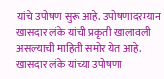यांचे उपोषण सुरू आहे. उपोषणादरम्यान खासदार लंके यांची प्रकृती खालावली असल्याची माहिती समोर येत आहे. खासदार लंके यांच्या उपोषणा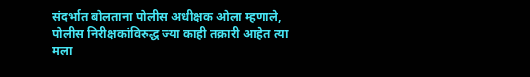संदर्भात बोलताना पोलीस अधीक्षक ओला म्हणाले, पोलीस निरीक्षकांविरुद्ध ज्या काही तक्रारी आहेत त्या मला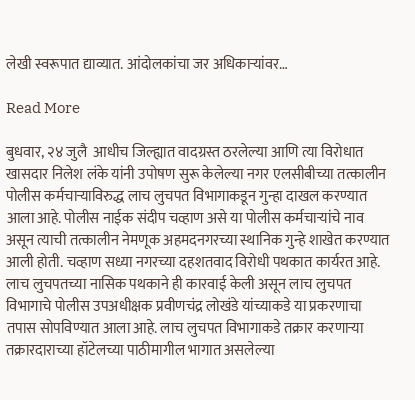लेखी स्वरूपात द्याव्यात. आंदोलकांचा जर अधिकाऱ्यांवर…

Read More

बुधवार, २४ जुलै  आधीच जिल्ह्यात वादग्रस्त ठरलेल्या आणि त्या विरोधात खासदार निलेश लंके यांनी उपोषण सुरू केलेल्या नगर एलसीबीच्या तत्कालीन पोलीस कर्मचाऱ्याविरुद्ध लाच लुचपत विभागाकडून गुन्हा दाखल करण्यात आला आहे. पोलीस नाईक संदीप चव्हाण असे या पोलीस कर्मचाऱ्यांचे नाव असून त्याची तत्कालीन नेमणूक अहमदनगरच्या स्थानिक गुन्हे शाखेत करण्यात आली होती. चव्हाण सध्या नगरच्या दहशतवाद विरोधी पथकात कार्यरत आहे. लाच लुचपतच्या नासिक पथकाने ही कारवाई केली असून लाच लुचपत विभागाचे पोलीस उपअधीक्षक प्रवीणचंद्र लोखंडे यांच्याकडे या प्रकरणाचा तपास सोपविण्यात आला आहे. लाच लुचपत विभागाकडे तक्रार करणाऱ्या तक्रारदाराच्या हॉटेलच्या पाठीमागील भागात असलेल्या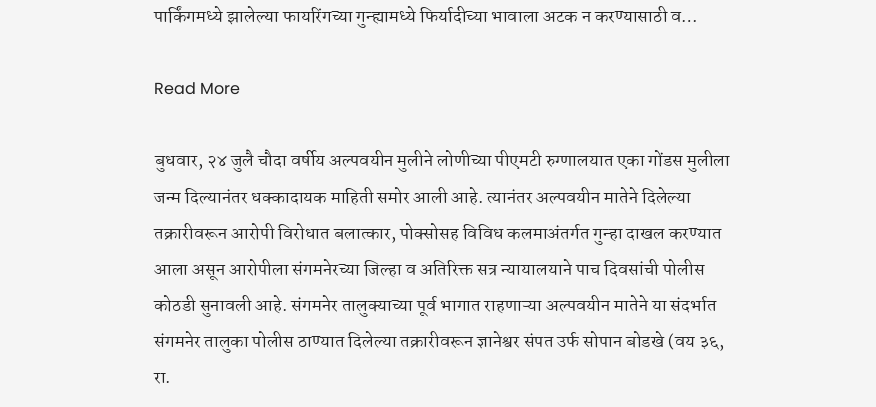पार्किंगमध्ये झालेल्या फायरिंगच्या गुन्ह्यामध्ये फिर्यादीच्या भावाला अटक न करण्यासाठी व…

Read More

बुधवार, २४ जुलै चौदा वर्षीय अल्पवयीन मुलीने लोणीच्या पीएमटी रुग्णालयात एका गोंडस मुलीला जन्म दिल्यानंतर धक्कादायक माहिती समोर आली आहे. त्यानंतर अल्पवयीन मातेने दिलेल्या तक्रारीवरून आरोपी विरोधात बलात्कार, पोक्सोसह विविध कलमाअंतर्गत गुन्हा दाखल करण्यात आला असून आरोपीला संगमनेरच्या जिल्हा व अतिरिक्त सत्र न्यायालयाने पाच दिवसांची पोलीस कोठडी सुनावली आहे. संगमनेर तालुक्याच्या पूर्व भागात राहणाऱ्या अल्पवयीन मातेने या संदर्भात संगमनेर तालुका पोलीस ठाण्यात दिलेल्या तक्रारीवरून ज्ञानेश्वर संपत उर्फ सोपान बोडखे (वय ३६, रा.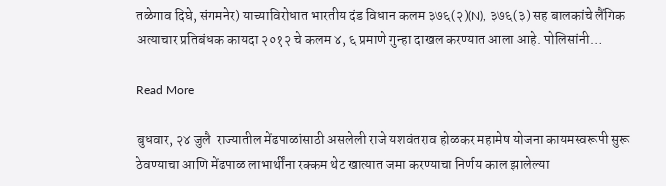तळेगाव दिघे, संगमनेर) याच्याविरोधात भारतीय दंड विधान कलम ३७६(२)(N), ३७६(३) सह बालकांचे लैंगिक अत्याचार प्रतिबंधक कायदा २०१२ चे कलम ४, ६ प्रमाणे गुन्हा दाखल करण्यात आला आहे. पोलिसांनी…

Read More

बुधवार, २४ जुलै  राज्यातील मेंढपाळांसाठी असलेली राजे यशवंतराव होळकर महामेष योजना कायमस्वरूपी सुरू ठेवण्याचा आणि मेंढपाळ लाभार्थींना रक्कम थेट खात्यात जमा करण्याचा निर्णय काल झालेल्या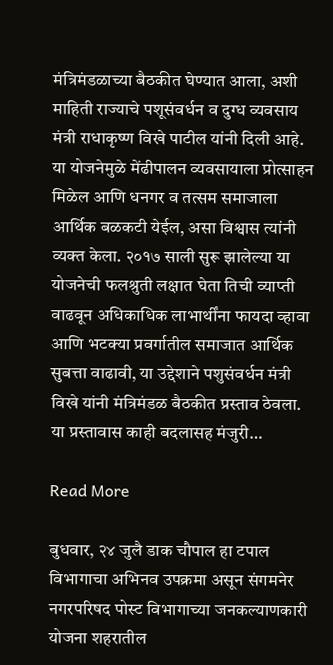मंत्रिमंडळाच्या बैठकीत घेण्यात आला, अशी माहिती राज्याचे पशूसंवर्धन व दुग्ध व्यवसाय मंत्री राधाकृष्ण विखे पाटील यांनी दिली आहे. या योजनेमुळे मेंढीपालन व्यवसायाला प्रोत्साहन मिळेल आणि धनगर व तत्सम समाजाला आर्थिक बळकटी येईल, असा विश्वास त्यांनी व्यक्त केला. २०१७ साली सुरू झालेल्या या योजनेची फलश्रुती लक्षात घेता तिची व्याप्ती वाढवून अधिकाधिक लाभार्थींना फायदा व्हावा आणि भटक्या प्रवर्गातील समाजात आर्थिक सुबत्ता वाढावी, या उद्देशाने पशुसंवर्धन मंत्री विखे यांनी मंत्रिमंडळ बैठकीत प्रस्ताव ठेवला. या प्रस्तावास काही बदलासह मंजुरी…

Read More

बुधवार, २४ जुलै डाक चौपाल हा टपाल विभागाचा अभिनव उपक्रमा असून संगमनेर नगरपरिषद पोस्ट विभागाच्या जनकल्याणकारी योजना शहरातील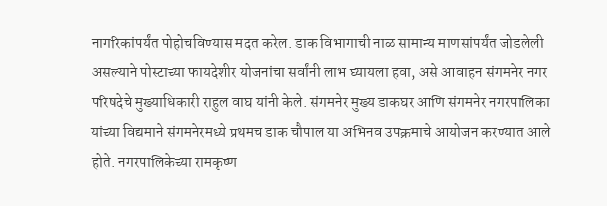नागरिकांपर्यंत पोहोचविण्यास मदत करेल. डाक विभागाची नाळ सामान्य माणसांपर्यंत जोडलेली असल्याने पोस्टाच्या फायदेशीर योजनांचा सर्वांनी लाभ घ्यायला हवा, असे आवाहन संगमनेर नगर परिषदेचे मुख्याधिकारी राहुल वाघ यांनी केले. संगमनेर मुख्य डाकघर आणि संगमनेर नगरपालिका यांच्या विद्यमाने संगमनेरमध्ये प्रथमच डाक चौपाल या अभिनव उपक्रमाचे आयोजन करण्यात आले होते. नगरपालिकेच्या रामकृष्ण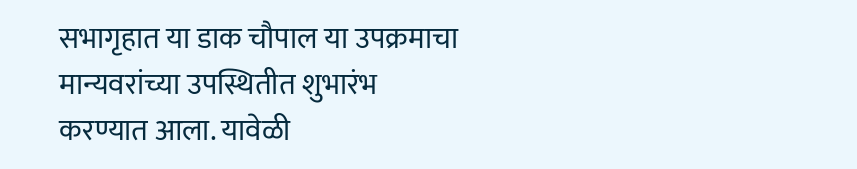सभागृहात या डाक चौपाल या उपक्रमाचा मान्यवरांच्या उपस्थितीत शुभारंभ करण्यात आला. यावेळी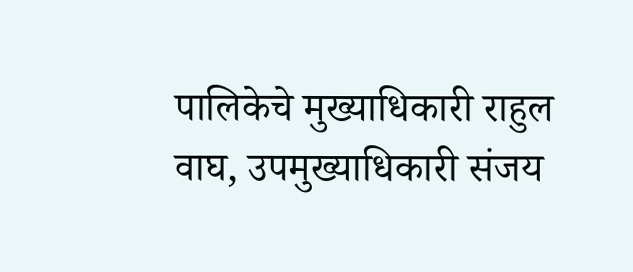पालिकेचे मुख्याधिकारी राहुल वाघ, उपमुख्याधिकारी संजय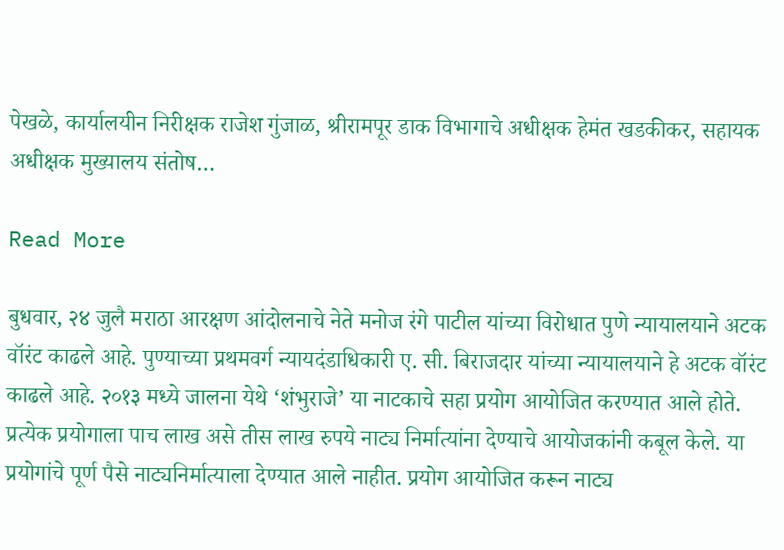पेखळे, कार्यालयीन निरीक्षक राजेश गुंजाळ, श्रीरामपूर डाक विभागाचे अधीक्षक हेमंत खडकीकर, सहायक अधीक्षक मुख्यालय संतोष…

Read More

बुधवार, २४ जुलै मराठा आरक्षण आंदोलनाचे नेते मनोज रंगे पाटील यांच्या विरोधात पुणे न्यायालयाने अटक वॉरंट काढले आहे. पुण्याच्या प्रथमवर्ग न्यायदंडाधिकारी ए. सी. बिराजदार यांच्या न्यायालयाने हे अटक वॉरंट काढले आहे. २०१३ मध्ये जालना येथे ‘शंभुराजे’ या नाटकाचे सहा प्रयोग आयोजित करण्यात आले होते. प्रत्येक प्रयोगाला पाच लाख असे तीस लाख रुपये नाट्य निर्मात्यांना देण्याचे आयोजकांनी कबूल केले. या प्रयोगांचे पूर्ण पैसे नाट्यनिर्मात्याला देण्यात आले नाहीत. प्रयोग आयोजित करून नाट्य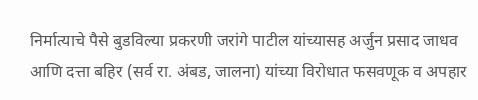निर्मात्याचे पैसे बुडविल्या प्रकरणी जरांगे पाटील यांच्यासह अर्जुन प्रसाद जाधव आणि दत्ता बहिर (सर्व रा. अंबड, जालना) यांच्या विरोधात फसवणूक व अपहार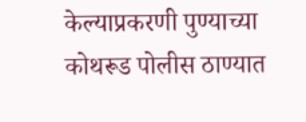केल्याप्रकरणी पुण्याच्या कोथरूड पोलीस ठाण्यात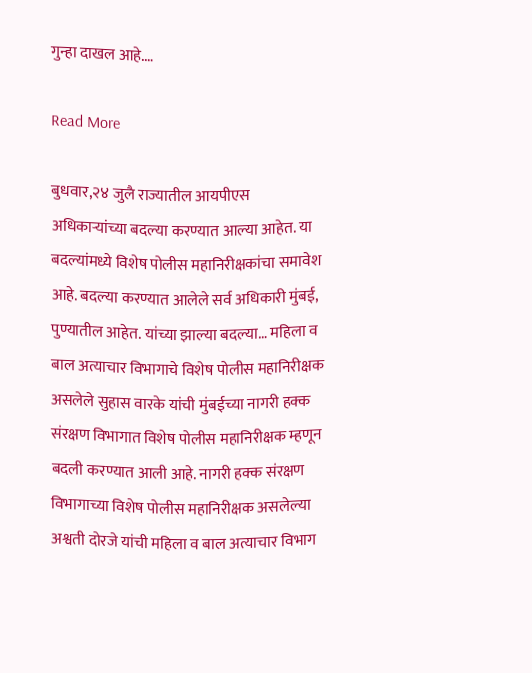गुन्हा दाखल आहे.…

Read More

बुधवार,२४ जुलै राज्यातील आयपीएस अधिकाऱ्यांच्या बदल्या करण्यात आल्या आहेत. या बदल्यांमध्ये विशेष पोलीस महानिरीक्षकांचा समावेश आहे. बदल्या करण्यात आलेले सर्व अधिकारी मुंबई, पुण्यातील आहेत. यांच्या झाल्या बदल्या… महिला व बाल अत्याचार विभागाचे विशेष पोलीस महानिरीक्षक असलेले सुहास वारके यांची मुंबईच्या नागरी हक्क संरक्षण विभागात विशेष पोलीस महानिरीक्षक म्हणून बदली करण्यात आली आहे. नागरी हक्क संरक्षण विभागाच्या विशेष पोलीस महानिरीक्षक असलेल्या अश्वती दोरजे यांची महिला व बाल अत्याचार विभाग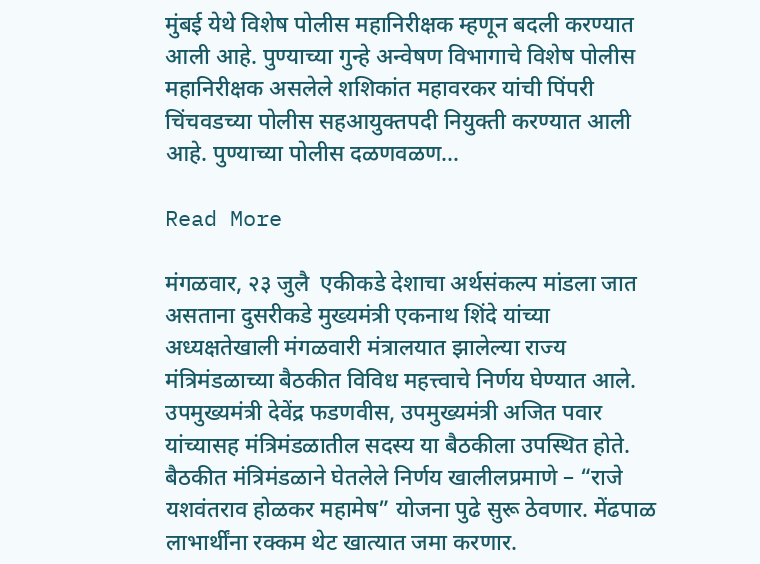मुंबई येथे विशेष पोलीस महानिरीक्षक म्हणून बदली करण्यात आली आहे. पुण्याच्या गुन्हे अन्वेषण विभागाचे विशेष पोलीस महानिरीक्षक असलेले शशिकांत महावरकर यांची पिंपरी चिंचवडच्या पोलीस सहआयुक्तपदी नियुक्ती करण्यात आली आहे. पुण्याच्या पोलीस दळणवळण…

Read More

मंगळवार, २३ जुलै  एकीकडे देशाचा अर्थसंकल्प मांडला जात असताना दुसरीकडे मुख्यमंत्री एकनाथ शिंदे यांच्या अध्यक्षतेखाली मंगळवारी मंत्रालयात झालेल्या राज्य मंत्रिमंडळाच्या बैठकीत विविध महत्त्वाचे निर्णय घेण्यात आले. उपमुख्यमंत्री देवेंद्र फडणवीस, उपमुख्यमंत्री अजित पवार यांच्यासह मंत्रिमंडळातील सदस्य या बैठकीला उपस्थित होते. बैठकीत मंत्रिमंडळाने घेतलेले निर्णय खालीलप्रमाणे – “राजे यशवंतराव होळकर महामेष” योजना पुढे सुरू ठेवणार. मेंढपाळ लाभार्थींना रक्कम थेट खात्यात जमा करणार.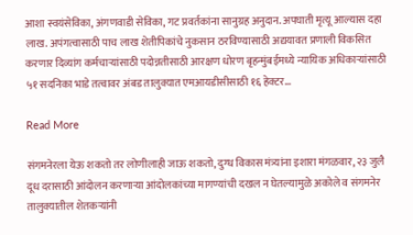आशा स्वयंसेविका, अंगणवाडी सेविका, गट प्रवर्तकांना सानुग्रह अनुदान. अपघाती मृत्यू आल्यास दहा लाख. अपंगत्वासाठी पाच लाख शेतीपिकांचे नुकसान ठरविण्यासाठी अद्ययावत प्रणाली विकसित करणार दिव्यांग कर्मचाऱ्यांसाठी पदोन्नतीसाठी आरक्षण धोरण बृहन्मुंबईमध्ये न्यायिक अधिकाऱ्यांसाठी ५१ सदनिका भाडे तत्वावर अंबड तालुक्यात एमआयडीसीसाठी १६ हेक्टर…

Read More

संगमनेरला येऊ शकतो तर लोणीलाही जाऊ शकतो, दुग्ध विकास मंत्र्यांना इशारा मंगळवार, २३ जुलै दूध दरासाठी आंदोलन करणाऱ्या आंदोलकांच्या मागण्यांची दखल न घेतल्यामुळे अकोले व संगमनेर तालुक्यातील शेतकऱ्यांनी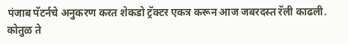पंजाब पॅटर्नचे अनुकरण करत शेकडो ट्रॅक्टर एकत्र करून आज जबरदस्त रॅली काढली. कोतुळ ते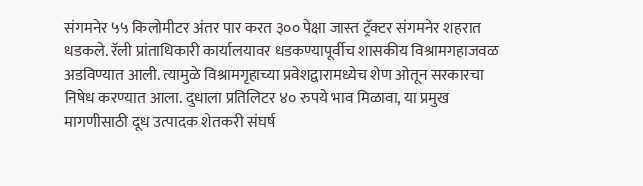संगमनेर ५५ किलोमीटर अंतर पार करत ३०० पेक्षा जास्त ट्रॅक्टर संगमनेर शहरात धडकले. रॅली प्रांताधिकारी कार्यालयावर धडकण्यापूर्वीच शासकीय विश्रामगहाजवळ अडविण्यात आली. त्यामुळे विश्रामगृहाच्या प्रवेशद्वारामध्येच शेण ओतून सरकारचा निषेध करण्यात आला. दुधाला प्रतिलिटर ४० रुपये भाव मिळावा, या प्रमुख मागणीसाठी दूध उत्पादक शेतकरी संघर्ष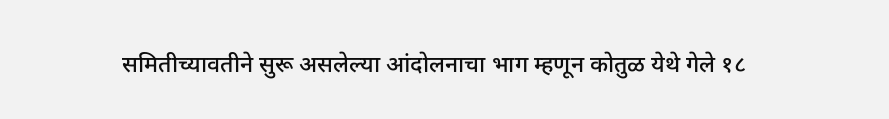समितीच्यावतीने सुरू असलेल्या आंदोलनाचा भाग म्हणून कोतुळ येथे गेले १८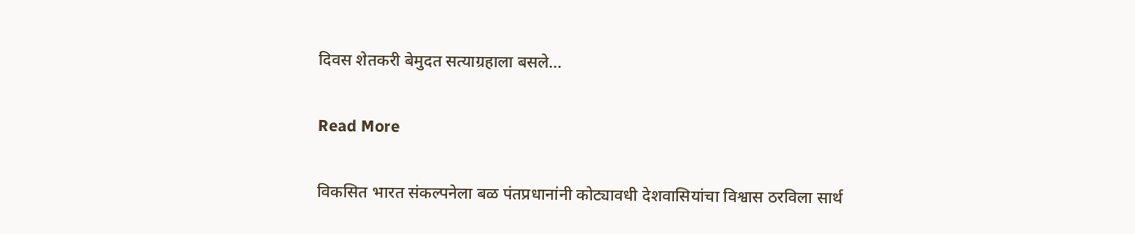दिवस शेतकरी बेमुदत सत्याग्रहाला बसले…

Read More

विकसित भारत संकल्पनेला बळ पंतप्रधानांनी कोट्यावधी देशवासियांचा विश्वास ठरविला सार्थ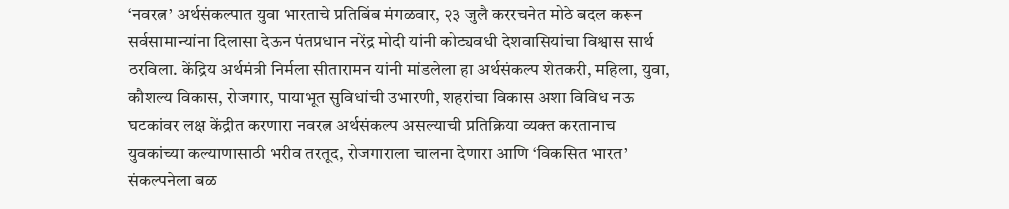‘नवरत्न’ अर्थसंकल्पात युवा भारताचे प्रतिबिंब मंगळवार, २३ जुलै कररचनेत मोठे बदल करून सर्वसामान्यांना दिलासा देऊन पंतप्रधान नरेंद्र मोदी यांनी कोट्यवधी देशवासियांचा विश्वास सार्थ ठरविला. केंद्रिय अर्थमंत्री निर्मला सीतारामन यांनी मांडलेला हा अर्थसंकल्प शेतकरी, महिला, युवा, कौशल्य विकास, रोजगार, पायाभूत सुविधांची उभारणी, शहरांचा विकास अशा विविध नऊ घटकांवर लक्ष केंद्रीत करणारा नवरत्न अर्थसंकल्प असल्याची प्रतिक्रिया व्यक्त करतानाच युवकांच्या कल्याणासाठी भरीव तरतूद, रोजगाराला चालना देणारा आणि ‘विकसित भारत’ संकल्पनेला बळ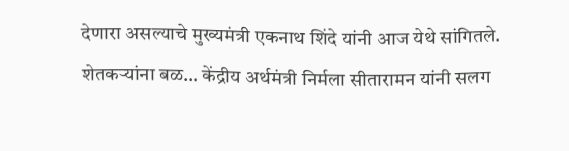देणारा असल्याचे मुख्यमंत्री एकनाथ शिंदे यांनी आज येथे सांगितले. शेतकऱ्यांना बळ… केंद्रीय अर्थमंत्री निर्मला सीतारामन यांनी सलग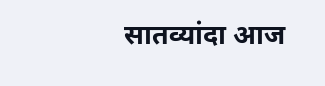सातव्यांदा आज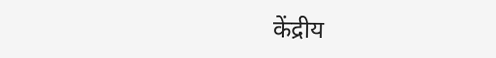केंद्रीय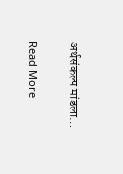अर्थसंकल्प मांडला…

Read More